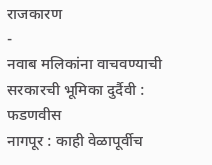राजकारण
-
नवाब मलिकांना वाचवण्याची सरकारची भूमिका दुर्दैवी : फडणवीस
नागपूर : काही वेळापूर्वीच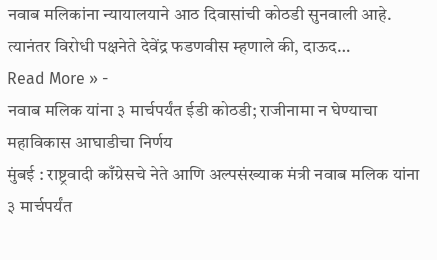नवाब मलिकांना न्यायालयाने आठ दिवासांची कोठडी सुनवाली आहे. त्यानंतर विरोधी पक्षनेते देवेंद्र फडणवीस म्हणाले की, दाऊद…
Read More » -
नवाब मलिक यांना ३ मार्चपर्यंत ईडी कोठडी; राजीनामा न घेण्याचा महाविकास आघाडीचा निर्णय
मुंबई : राष्ट्रवादी काँग्रेसचे नेते आणि अल्पसंख्याक मंत्री नवाब मलिक यांना ३ मार्चपर्यंत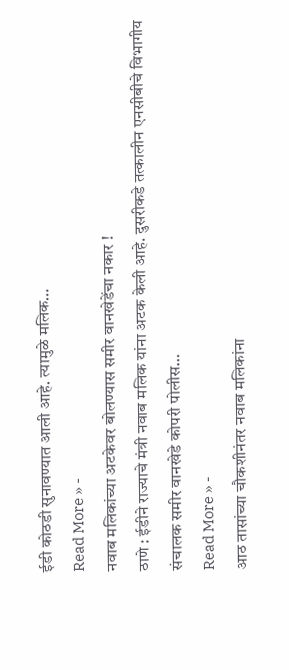ईडी कोठडी सुनावण्यात आली आहे. त्यामुळे मलिक…
Read More » -
नवाब मलिकांच्या अटकेवर बोलण्यास समीर वानखेडेंचा नकार !
ठाणे : ईडीने राज्याचे मंत्री नवाब मलिक यांना अटक केली आहे. दुसरीकडे तत्कालीन एनसीबीचे विभागीय संचालक समीर वानखेडे कोपरी पोलीस…
Read More » -
आठ तासांच्या चौकशीनंतर नवाब मलिकांना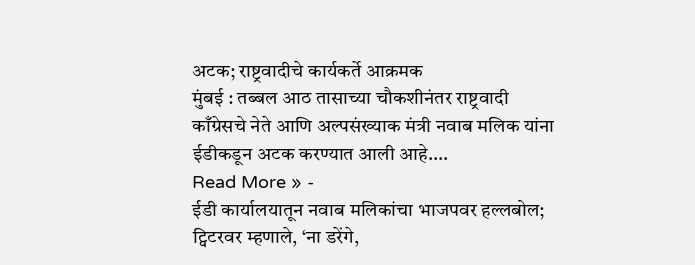अटक; राष्ट्रवादीचे कार्यकर्ते आक्रमक
मुंबई : तब्बल आठ तासाच्या चौकशीनंतर राष्ट्रवादी काँग्रेसचे नेते आणि अल्पसंख्याक मंत्री नवाब मलिक यांना ईडीकडून अटक करण्यात आली आहे.…
Read More » -
ईडी कार्यालयातून नवाब मलिकांचा भाजपवर हल्लबोल; ट्विटरवर म्हणाले, ‘ना डरेंगे,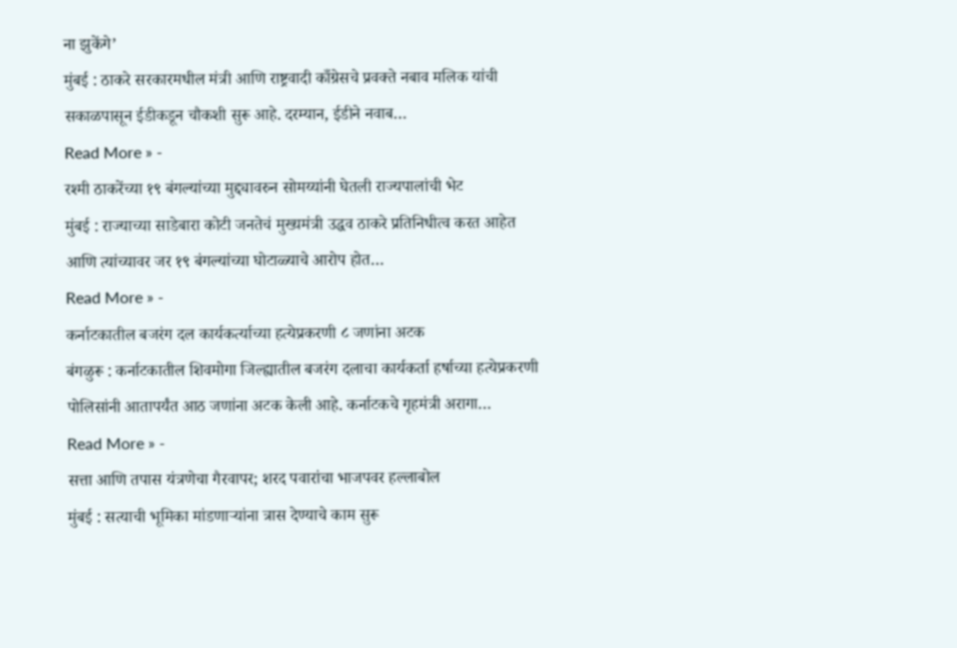ना झुकेंगे’
मुंबई : ठाकरे सरकारमधील मंत्री आणि राष्ट्रवादी काँग्रेसचे प्रवक्ते नबाव मलिक यांची सकाळपासून ईडीकडून चौकशी सुरू आहे. दरम्यान, ईडीने नवाब…
Read More » -
रश्मी ठाकरेंच्या १९ बंगल्यांच्या मुद्द्यावरुन सोमय्यांनी घेतली राज्यपालांची भेट
मुंबई : राज्याच्या साडेबारा कोटी जनतेचं मुख्यमंत्री उद्धव ठाकरे प्रतिनिधीत्व करत आहेत आणि त्यांच्यावर जर १९ बंगल्यांच्या घोटाळ्याचे आरोप होत…
Read More » -
कर्नाटकातील बजरंग दल कार्यकर्त्याच्या हत्येप्रकरणी ८ जणांना अटक
बंगळुरू : कर्नाटकातील शिवमोगा जिल्ह्यातील बजरंग दलाचा कार्यकर्ता हर्षाच्या हत्येप्रकरणी पोलिसांनी आतापर्यंत आठ जणांना अटक केली आहे. कर्नाटकचे गृहमंत्री अरागा…
Read More » -
सत्ता आणि तपास यंत्रणेचा गैरवापर; शरद पवारांचा भाजपवर हल्लाबोल
मुंबई : सत्याची भूमिका मांडणाऱ्यांना त्रास देण्याचे काम सुरू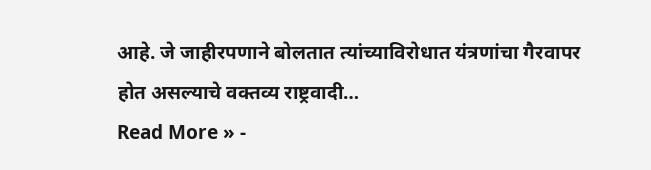आहे. जे जाहीरपणाने बोलतात त्यांच्याविरोधात यंत्रणांचा गैरवापर होत असल्याचे वक्तव्य राष्ट्रवादी…
Read More » -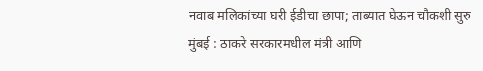नवाब मलिकांच्या घरी ईडीचा छापा; ताब्यात घेऊन चौकशी सुरु
मुंबई : ठाकरे सरकारमधील मंत्री आणि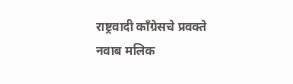राष्ट्रवादी काँग्रेसचे प्रवक्ते नवाब मलिक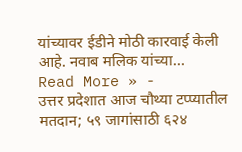यांच्यावर ईडीने मोठी कारवाई केली आहे. नवाब मलिक यांच्या…
Read More » -
उत्तर प्रदेशात आज चौथ्या टप्प्यातील मतदान; ५९ जागांसाठी ६२४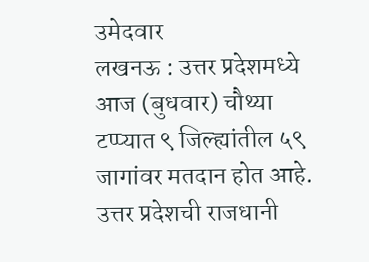उमेदवार
लखनऊ : उत्तर प्रदेशमध्ये आज (बुधवार) चौथ्या टप्प्यात ९ जिल्ह्यांतील ५९ जागांवर मतदान होत आहे. उत्तर प्रदेशची राजधानी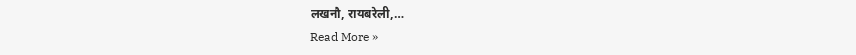लखनौ, रायबरेली,…
Read More »